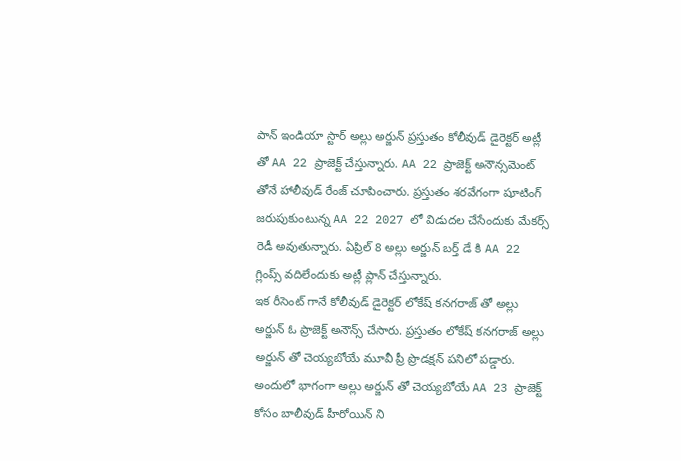పాన్ ఇండియా స్టార్ అల్లు అర్జున్ ప్రస్తుతం కోలీవుడ్ డైరెక్టర్ అట్లీ తో AA 22 ప్రాజెక్ట్ చేస్తున్నారు. AA 22 ప్రాజెక్ట్ అనౌన్సమెంట్ తోనే హాలీవుడ్ రేంజ్ చూపించారు. ప్రస్తుతం శరవేగంగా షూటింగ్ జరుపుకుంటున్న AA 22 2027 లో విడుదల చేసేందుకు మేకర్స్ రెడీ అవుతున్నారు. ఏప్రిల్ 8 అల్లు అర్జున్ బర్త్ డే కి AA 22 గ్లింప్స్ వదిలేందుకు అట్లీ ప్లాన్ చేస్తున్నారు.
ఇక రీసెంట్ గానే కోలీవుడ్ డైరెక్టర్ లోకేష్ కనగరాజ్ తో అల్లు అర్జున్ ఓ ప్రాజెక్ట్ అనౌన్స్ చేసారు. ప్రస్తుతం లోకేష్ కనగరాజ్ అల్లు అర్జున్ తో చెయ్యబోయే మూవీ ప్రీ ప్రొడక్షన్ పనిలో పడ్డారు. అందులో భాగంగా అల్లు అర్జున్ తో చెయ్యబోయే AA 23 ప్రాజెక్ట్ కోసం బాలీవుడ్ హీరోయిన్ ని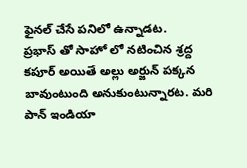ఫైనల్ చేసే పనిలో ఉన్నాడట.
ప్రభాస్ తో సాహో లో నటించిన శ్రద్ద కపూర్ అయితే అల్లు అర్జున్ పక్కన బావుంటుంది అనుకుంటున్నారట. మరి పాన్ ఇండియా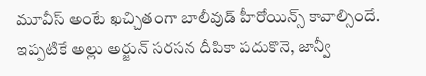మూవీస్ అంటే ఖచ్చితంగా బాలీవుడ్ హీరోయిన్స్ కావాల్సిందే. ఇప్పటికే అల్లు అర్జున్ సరసన దీపికా పదుకొనె, జాన్వీ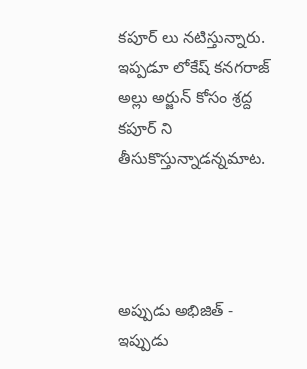కపూర్ లు నటిస్తున్నారు. ఇప్పడూ లోకేష్ కనగరాజ్ అల్లు అర్జున్ కోసం శ్రద్ద కపూర్ ని తీసుకొస్తున్నాడన్నమాట.




అప్పుడు అభిజిత్ - ఇప్పుడు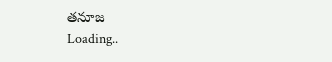తనూజ
Loading..